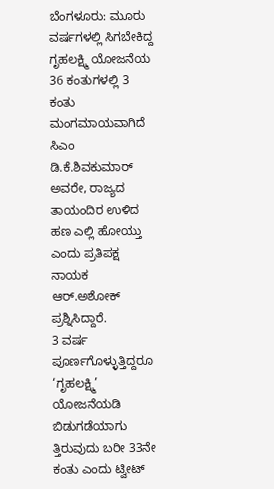ಬೆಂಗಳೂರು: ಮೂರು ವರ್ಷಗಳಲ್ಲಿ ಸಿಗಬೇಕಿದ್ದ ಗೃಹಲಕ್ಷ್ಮಿ ಯೋಜನೆಯ 36 ಕಂತುಗಳಲ್ಲಿ 3 ಕಂತು ಮಂಗಮಾಯವಾಗಿದೆ ಸಿಎಂ ಡಿ.ಕೆ.ಶಿವಕುಮಾರ್ ಅವರೇ, ರಾಜ್ಯದ ತಾಯಂದಿರ ಉಳಿದ ಹಣ ಎಲ್ಲಿ ಹೋಯ್ತು ಎಂದು ಪ್ರತಿಪಕ್ಷ ನಾಯಕ ಆರ್.ಅಶೋಕ್ ಪ್ರಶ್ನಿಸಿದ್ದಾರೆ.
3 ವರ್ಷ ಪೂರ್ಣಗೊಳ್ಳುತ್ತಿದ್ದರೂ ‘ಗೃಹಲಕ್ಷ್ಮಿ’ ಯೋಜನೆಯಡಿ ಬಿಡುಗಡೆಯಾಗು ತ್ತಿರುವುದು ಬರೀ 33ನೇ ಕಂತು ಎಂದು ಟ್ವೀಟ್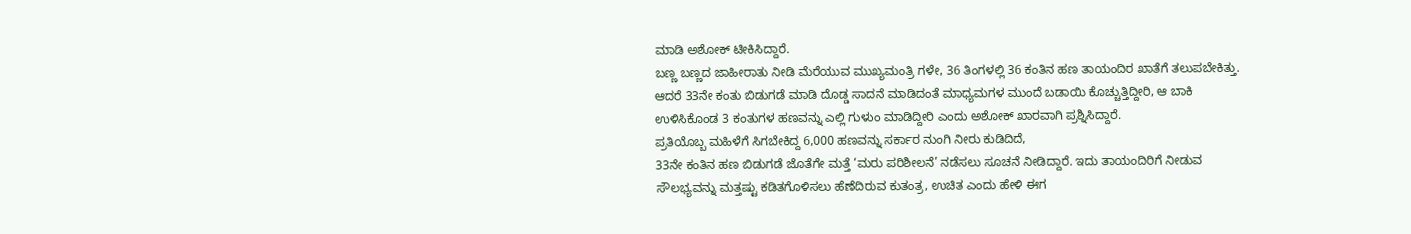ಮಾಡಿ ಅಶೋಕ್ ಟೀಕಿಸಿದ್ದಾರೆ.
ಬಣ್ಣ ಬಣ್ಣದ ಜಾಹೀರಾತು ನೀಡಿ ಮೆರೆಯುವ ಮುಖ್ಯಮಂತ್ರಿ ಗಳೇ, 36 ತಿಂಗಳಲ್ಲಿ 36 ಕಂತಿನ ಹಣ ತಾಯಂದಿರ ಖಾತೆಗೆ ತಲುಪಬೇಕಿತ್ತು. ಆದರೆ 33ನೇ ಕಂತು ಬಿಡುಗಡೆ ಮಾಡಿ ದೊಡ್ಡ ಸಾದನೆ ಮಾಡಿದಂತೆ ಮಾಧ್ಯಮಗಳ ಮುಂದೆ ಬಡಾಯಿ ಕೊಚ್ಚುತ್ತಿದ್ದೀರಿ, ಆ ಬಾಕಿ ಉಳಿಸಿಕೊಂಡ 3 ಕಂತುಗಳ ಹಣವನ್ನು ಎಲ್ಲಿ ಗುಳುಂ ಮಾಡಿದ್ದೀರಿ ಎಂದು ಅಶೋಕ್ ಖಾರವಾಗಿ ಪ್ರಶ್ನಿಸಿದ್ದಾರೆ.
ಪ್ರತಿಯೊಬ್ಬ ಮಹಿಳೆಗೆ ಸಿಗಬೇಕಿದ್ದ 6,000 ಹಣವನ್ನು ಸರ್ಕಾರ ನುಂಗಿ ನೀರು ಕುಡಿದಿದೆ,
33ನೇ ಕಂತಿನ ಹಣ ಬಿಡುಗಡೆ ಜೊತೆಗೇ ಮತ್ತೆ ‘ಮರು ಪರಿಶೀಲನೆ’ ನಡೆಸಲು ಸೂಚನೆ ನೀಡಿದ್ದಾರೆ. ಇದು ತಾಯಂದಿರಿಗೆ ನೀಡುವ ಸೌಲಭ್ಯವನ್ನು ಮತ್ತಷ್ಟು ಕಡಿತಗೊಳಿಸಲು ಹೆಣೆದಿರುವ ಕುತಂತ್ರ, ಉಚಿತ ಎಂದು ಹೇಳಿ ಈಗ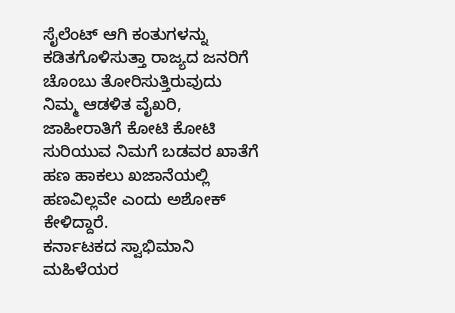ಸೈಲೆಂಟ್ ಆಗಿ ಕಂತುಗಳನ್ನು ಕಡಿತಗೊಳಿಸುತ್ತಾ ರಾಜ್ಯದ ಜನರಿಗೆ ಚೊಂಬು ತೋರಿಸುತ್ತಿರುವುದು ನಿಮ್ಮ ಆಡಳಿತ ವೈಖರಿ,
ಜಾಹೀರಾತಿಗೆ ಕೋಟಿ ಕೋಟಿ ಸುರಿಯುವ ನಿಮಗೆ ಬಡವರ ಖಾತೆಗೆ ಹಣ ಹಾಕಲು ಖಜಾನೆಯಲ್ಲಿ ಹಣವಿಲ್ಲವೇ ಎಂದು ಅಶೋಕ್ ಕೇಳಿದ್ದಾರೆ.
ಕರ್ನಾಟಕದ ಸ್ವಾಭಿಮಾನಿ ಮಹಿಳೆಯರ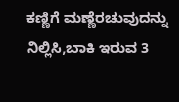ಕಣ್ಣಿಗೆ ಮಣ್ಣೆರಚುವುದನ್ನು ನಿಲ್ಲಿಸಿ,ಬಾಕಿ ಇರುವ 3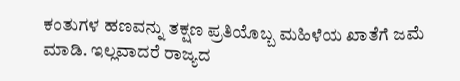ಕಂತುಗಳ ಹಣವನ್ನು ತಕ್ಷಣ ಪ್ರತಿಯೊಬ್ಬ ಮಹಿಳೆಯ ಖಾತೆಗೆ ಜಮೆ ಮಾಡಿ. ಇಲ್ಲವಾದರೆ ರಾಜ್ಯದ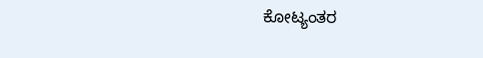ಕೋಟ್ಯಂತರ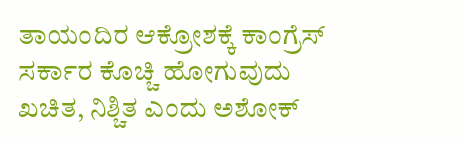ತಾಯಂದಿರ ಆಕ್ರೋಶಕ್ಕೆ ಕಾಂಗ್ರೆಸ್ ಸರ್ಕಾರ ಕೊಚ್ಚಿ ಹೋಗುವುದು ಖಚಿತ, ನಿಶ್ಚಿತ ಎಂದು ಅಶೋಕ್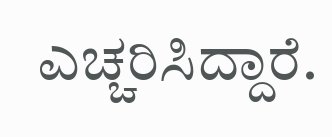ಎಚ್ಚರಿಸಿದ್ದಾರೆ.